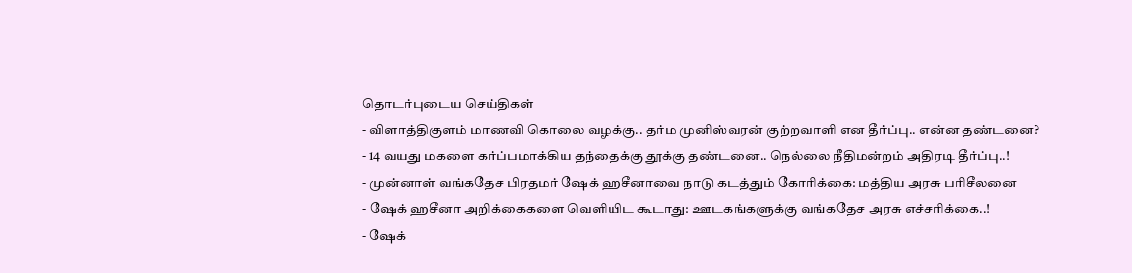தொடர்புடைய செய்திகள்
- விளாத்திகுளம் மாணவி கொலை வழக்கு.. தர்ம முனிஸ்வரன் குற்றவாளி என தீர்ப்பு.. என்ன தண்டனை?
- 14 வயது மகளை கர்ப்பமாக்கிய தந்தைக்கு தூக்கு தண்டனை.. நெல்லை நீதிமன்றம் அதிரடி தீர்ப்பு..!
- முன்னாள் வங்கதேச பிரதமர் ஷேக் ஹசீனாவை நாடு கடத்தும் கோரிக்கை: மத்திய அரசு பரிசீலனை
- ஷேக் ஹசீனா அறிக்கைகளை வெளியிட கூடாது: ஊடகங்களுக்கு வங்கதேச அரசு எச்சரிக்கை..!
- ஷேக்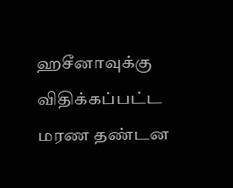ஹசீனாவுக்கு விதிக்கப்பட்ட மரண தண்டன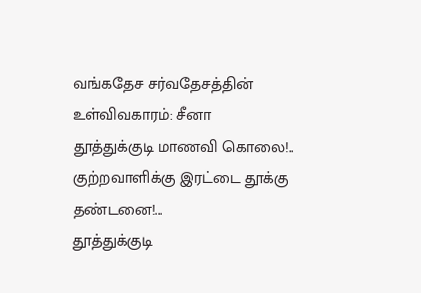வங்கதேச சர்வதேசத்தின் உள்விவகாரம்: சீனா
தூத்துக்குடி மாணவி கொலை!.. குற்றவாளிக்கு இரட்டை தூக்கு தண்டனை!...
தூத்துக்குடி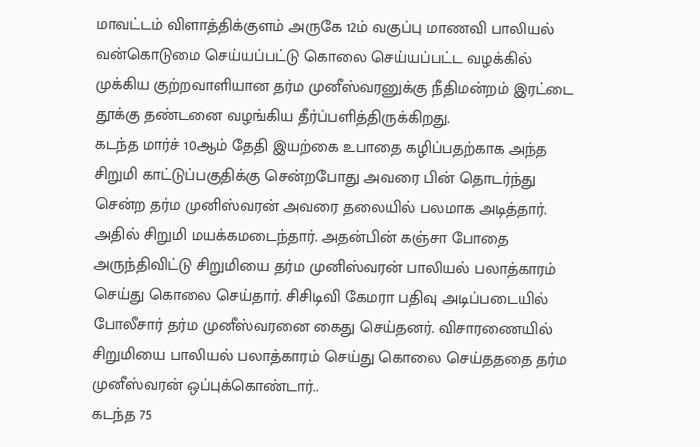மாவட்டம் விளாத்திக்குளம் அருகே 12ம் வகுப்பு மாணவி பாலியல் வன்கொடுமை செய்யப்பட்டு கொலை செய்யப்பட்ட வழக்கில் முக்கிய குற்றவாளியான தர்ம முனீஸ்வரனுக்கு நீதிமன்றம் இரட்டை தூக்கு தண்டனை வழங்கிய தீர்ப்பளித்திருக்கிறது.
கடந்த மார்ச் 10ஆம் தேதி இயற்கை உபாதை கழிப்பதற்காக அந்த சிறுமி காட்டுப்பகுதிக்கு சென்றபோது அவரை பின் தொடர்ந்து சென்ற தர்ம முனிஸ்வரன் அவரை தலையில் பலமாக அடித்தார். அதில் சிறுமி மயக்கமடைந்தார். அதன்பின் கஞ்சா போதை அருந்திவிட்டு சிறுமியை தர்ம முனிஸ்வரன் பாலியல் பலாத்காரம் செய்து கொலை செய்தார். சிசிடிவி கேமரா பதிவு அடிப்படையில் போலீசார் தர்ம முனீஸ்வரனை கைது செய்தனர். விசாரணையில் சிறுமியை பாலியல் பலாத்காரம் செய்து கொலை செய்தததை தர்ம முனீஸ்வரன் ஒப்புக்கொண்டார்..
கடந்த 75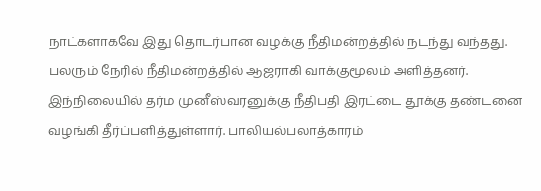நாட்களாகவே இது தொடர்பான வழக்கு நீதிமன்றத்தில் நடந்து வந்தது. பலரும் நேரில் நீதிமன்றத்தில் ஆஜராகி வாக்குமூலம் அளித்தனர். இந்நிலையில் தர்ம முனீஸ்வரனுக்கு நீதிபதி இரட்டை தூக்கு தண்டனை வழங்கி தீர்ப்பளித்துள்ளார். பாலியல்பலாத்காரம்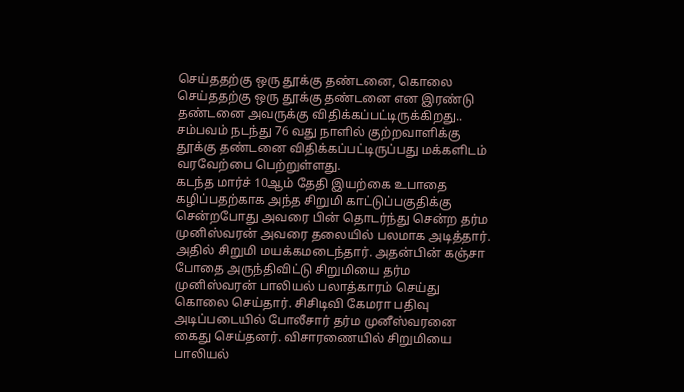செய்ததற்கு ஒரு தூக்கு தண்டனை, கொலை செய்ததற்கு ஒரு தூக்கு தண்டனை என இரண்டு தண்டனை அவருக்கு விதிக்கப்பட்டிருக்கிறது.. சம்பவம் நடந்து 76 வது நாளில் குற்றவாளிக்கு தூக்கு தண்டனை விதிக்கப்பட்டிருப்பது மக்களிடம் வரவேற்பை பெற்றுள்ளது.
கடந்த மார்ச் 10ஆம் தேதி இயற்கை உபாதை கழிப்பதற்காக அந்த சிறுமி காட்டுப்பகுதிக்கு சென்றபோது அவரை பின் தொடர்ந்து சென்ற தர்ம முனிஸ்வரன் அவரை தலையில் பலமாக அடித்தார். அதில் சிறுமி மயக்கமடைந்தார். அதன்பின் கஞ்சா போதை அருந்திவிட்டு சிறுமியை தர்ம முனிஸ்வரன் பாலியல் பலாத்காரம் செய்து கொலை செய்தார். சிசிடிவி கேமரா பதிவு அடிப்படையில் போலீசார் தர்ம முனீஸ்வரனை கைது செய்தனர். விசாரணையில் சிறுமியை பாலியல்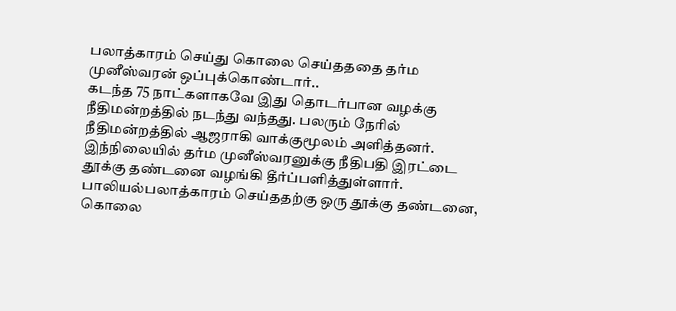பலாத்காரம் செய்து கொலை செய்தததை தர்ம முனீஸ்வரன் ஒப்புக்கொண்டார்..
கடந்த 75 நாட்களாகவே இது தொடர்பான வழக்கு நீதிமன்றத்தில் நடந்து வந்தது. பலரும் நேரில் நீதிமன்றத்தில் ஆஜராகி வாக்குமூலம் அளித்தனர். இந்நிலையில் தர்ம முனீஸ்வரனுக்கு நீதிபதி இரட்டை தூக்கு தண்டனை வழங்கி தீர்ப்பளித்துள்ளார். பாலியல்பலாத்காரம் செய்ததற்கு ஒரு தூக்கு தண்டனை, கொலை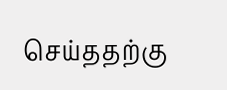செய்ததற்கு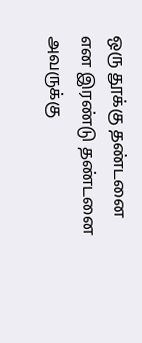ஒரு தூக்கு தண்டனை என இரண்டு தண்டனை அவருக்கு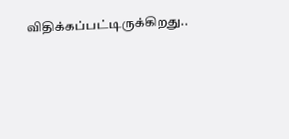விதிக்கப்பட்டிருக்கிறது..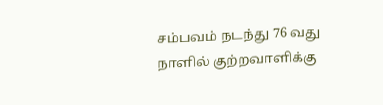சம்பவம் நடந்து 76 வது நாளில் குற்றவாளிக்கு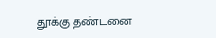தூக்கு தண்டனை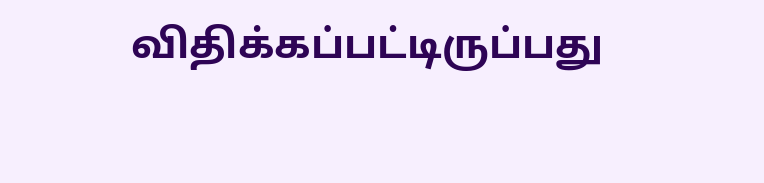விதிக்கப்பட்டிருப்பது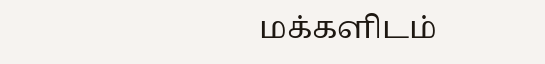மக்களிடம்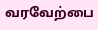வரவேற்பை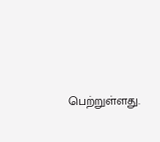பெற்றுள்ளது.